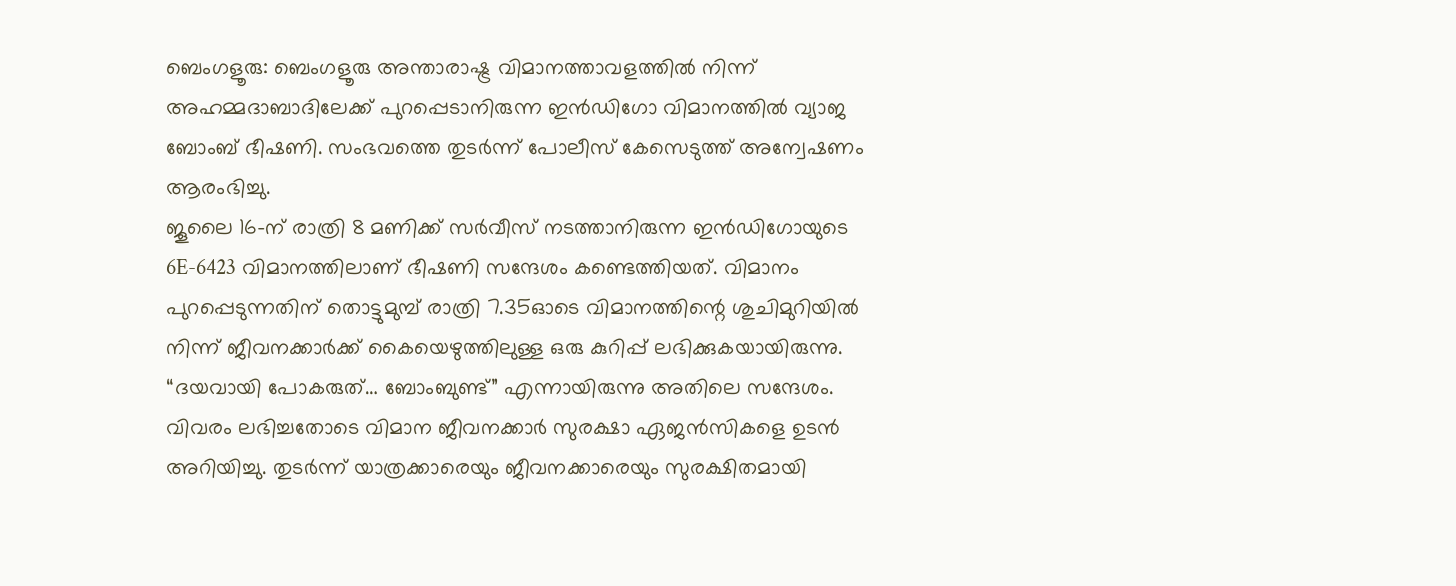ബെംഗളൂരു: ബെംഗളൂരു അന്താരാഷ്ട്ര വിമാനത്താവളത്തിൽ നിന്ന് അഹമ്മദാബാദിലേക്ക് പുറപ്പെടാനിരുന്ന ഇൻഡിഗോ വിമാനത്തിൽ വ്യാജ ബോംബ് ഭീഷണി. സംഭവത്തെ തുടർന്ന് പോലീസ് കേസെടുത്ത് അന്വേഷണം ആരംഭിച്ചു.
ജൂലൈ 16-ന് രാത്രി 8 മണിക്ക് സർവീസ് നടത്താനിരുന്ന ഇൻഡിഗോയുടെ 6E-6423 വിമാനത്തിലാണ് ഭീഷണി സന്ദേശം കണ്ടെത്തിയത്. വിമാനം പുറപ്പെടുന്നതിന് തൊട്ടുമുമ്പ് രാത്രി 7.35ഓടെ വിമാനത്തിന്റെ ശുചിമുറിയിൽ നിന്ന് ജീവനക്കാർക്ക് കൈയെഴുത്തിലുള്ള ഒരു കുറിപ്പ് ലഭിക്കുകയായിരുന്നു. “ദയവായി പോകരുത്… ബോംബുണ്ട്” എന്നായിരുന്നു അതിലെ സന്ദേശം.
വിവരം ലഭിച്ചതോടെ വിമാന ജീവനക്കാർ സുരക്ഷാ ഏജൻസികളെ ഉടൻ അറിയിച്ചു. തുടർന്ന് യാത്രക്കാരെയും ജീവനക്കാരെയും സുരക്ഷിതമായി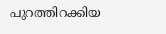പുറത്തിറക്കിയ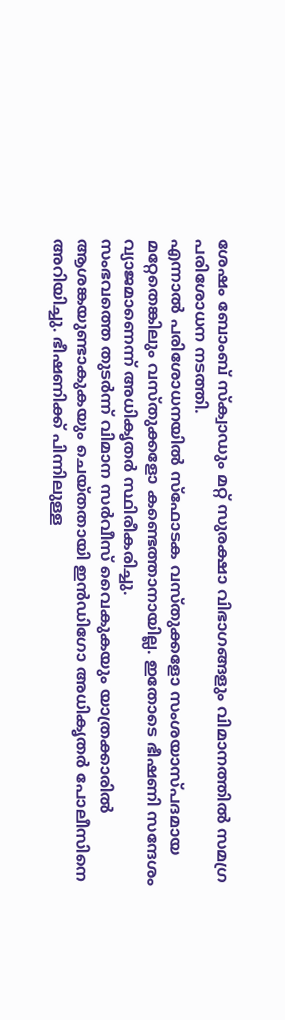ശേഷം ബോംബ് സ്ക്വാഡും മറ്റ് സുരക്ഷാ വിഭാഗങ്ങളും വിമാനത്തിൽ സമഗ്ര പരിശോധന നടത്തി.
എന്നാൽ പരിശോധനയിൽ സ്ഫോടക വസ്തുക്കളോ സംശയാസ്പദമായ മറ്റേതെങ്കിലും വസ്തുക്കളോ കണ്ടെത്താനായില്ല. ഇതോടെ ഭീഷണി സന്ദേശം വ്യാജമാണെന്ന് അധികൃതർ സ്ഥിരീകരിച്ചു.
സംഭവത്തെ തുടർന്ന് വിമാന സർവീസ് വൈകുകയും യാത്രക്കാരിൽ ആശങ്കയുണ്ടാകുകയും ചെയ്തതായി ഇൻഡിഗോ അധികൃതർ പോലീസിനെ അറിയിച്ചു. ഭീഷണിക്ക് പിന്നിലുള്ള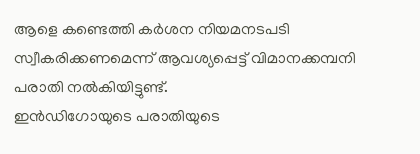ആളെ കണ്ടെത്തി കർശന നിയമനടപടി സ്വീകരിക്കണമെന്ന് ആവശ്യപ്പെട്ട് വിമാനക്കമ്പനി പരാതി നൽകിയിട്ടുണ്ട്.
ഇൻഡിഗോയുടെ പരാതിയുടെ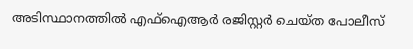അടിസ്ഥാനത്തിൽ എഫ്ഐആർ രജിസ്റ്റർ ചെയ്ത പോലീസ്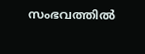സംഭവത്തിൽ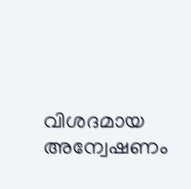വിശദമായ അന്വേഷണം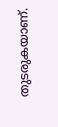തുടരുകയാണ്.